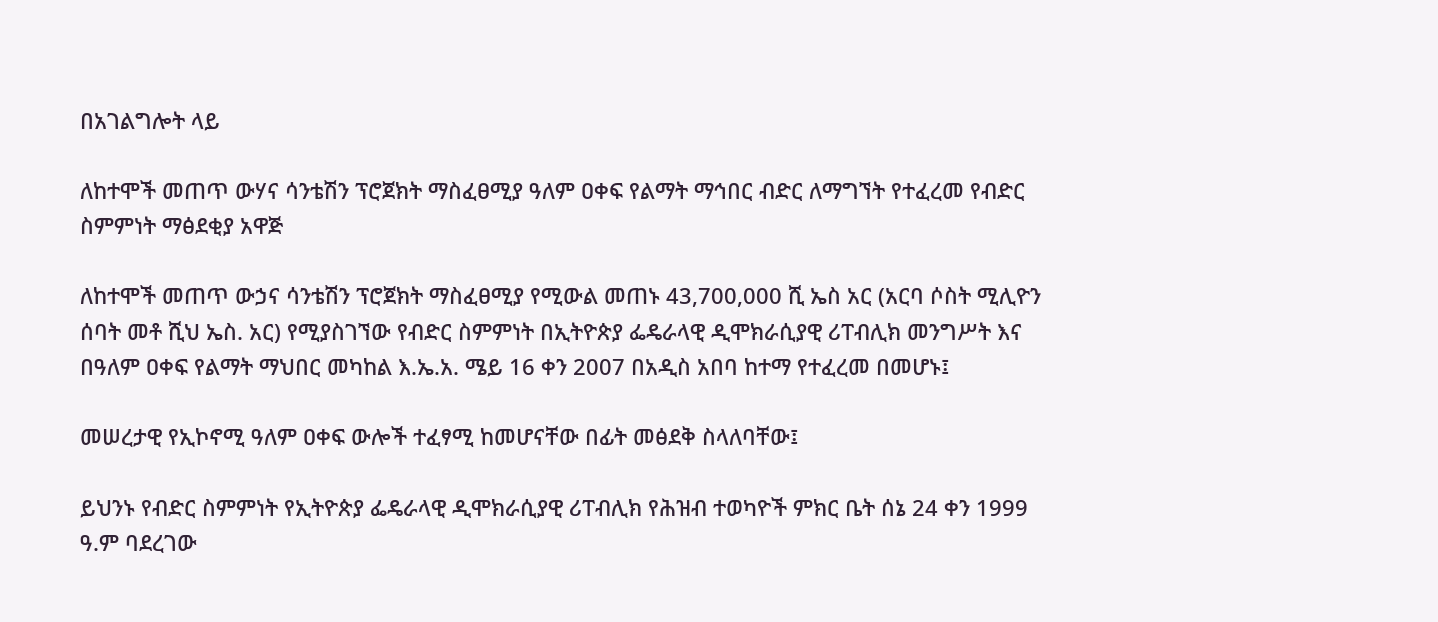በአገልግሎት ላይ

ለከተሞች መጠጥ ውሃና ሳንቴሽን ፕሮጀክት ማስፈፀሚያ ዓለም ዐቀፍ የልማት ማኅበር ብድር ለማግኘት የተፈረመ የብድር ስምምነት ማፅደቂያ አዋጅ

ለከተሞች መጠጥ ውኃና ሳንቴሽን ፕሮጀክት ማስፈፀሚያ የሚውል መጠኑ 43,700,000 ሺ ኤስ አር (አርባ ሶስት ሚሊዮን ሰባት መቶ ሺህ ኤስ. አር) የሚያስገኘው የብድር ስምምነት በኢትዮጵያ ፌዴራላዊ ዲሞክራሲያዊ ሪፐብሊክ መንግሥት እና በዓለም ዐቀፍ የልማት ማህበር መካከል እ.ኤ.አ. ሜይ 16 ቀን 2007 በአዲስ አበባ ከተማ የተፈረመ በመሆኑ፤

መሠረታዊ የኢኮኖሚ ዓለም ዐቀፍ ውሎች ተፈፃሚ ከመሆናቸው በፊት መፅደቅ ስላለባቸው፤

ይህንኑ የብድር ስምምነት የኢትዮጵያ ፌዴራላዊ ዲሞክራሲያዊ ሪፐብሊክ የሕዝብ ተወካዮች ምክር ቤት ሰኔ 24 ቀን 1999 ዓ.ም ባደረገው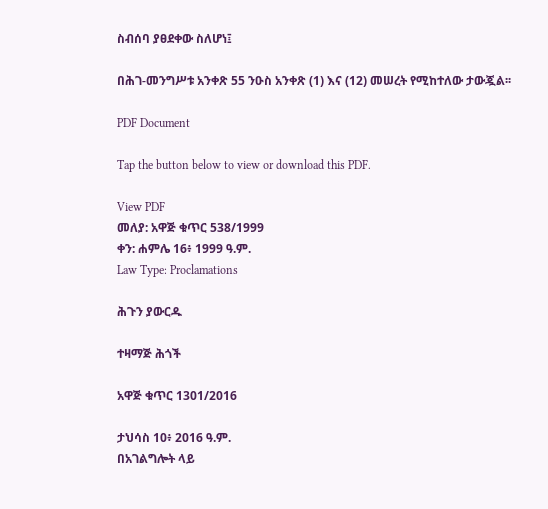ስብሰባ ያፀደቀው ስለሆነ፤

በሕገ-መንግሥቱ አንቀጽ 55 ንዑስ አንቀጽ (1) እና (12) መሠረት የሚከተለው ታውጇል፡፡

PDF Document

Tap the button below to view or download this PDF.

View PDF
መለያ: አዋጅ ቁጥር 538/1999
ቀን: ሐምሌ 16፥ 1999 ዓ.ም.
Law Type: Proclamations

ሕጉን ያውርዱ

ተዛማጅ ሕጎች

አዋጅ ቁጥር 1301/2016

ታህሳስ 10፥ 2016 ዓ.ም.
በአገልግሎት ላይ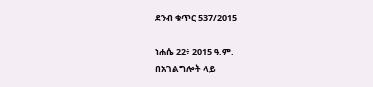ደንብ ቁጥር 537/2015

ነሐሴ 22፥ 2015 ዓ.ም.
በአገልግሎት ላይ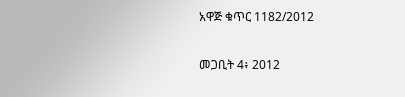አዋጅ ቁጥር 1182/2012

መጋቢት 4፥ 2012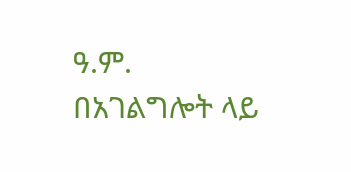ዓ.ም.
በአገልግሎት ላይ